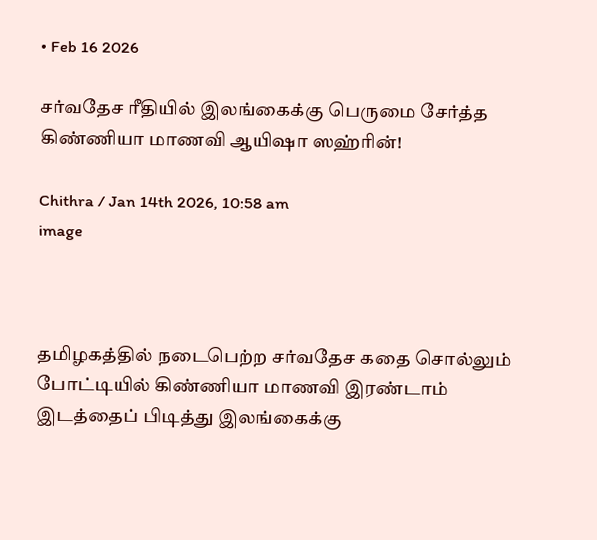• Feb 16 2026

சர்வதேச ரீதியில் இலங்கைக்கு பெருமை சேர்த்த கிண்ணியா மாணவி ஆயிஷா ஸஹ்ரின்!

Chithra / Jan 14th 2026, 10:58 am
image



தமிழகத்தில் நடைபெற்ற சர்வதேச கதை சொல்லும் போட்டியில் கிண்ணியா மாணவி இரண்டாம் இடத்தைப் பிடித்து இலங்கைக்கு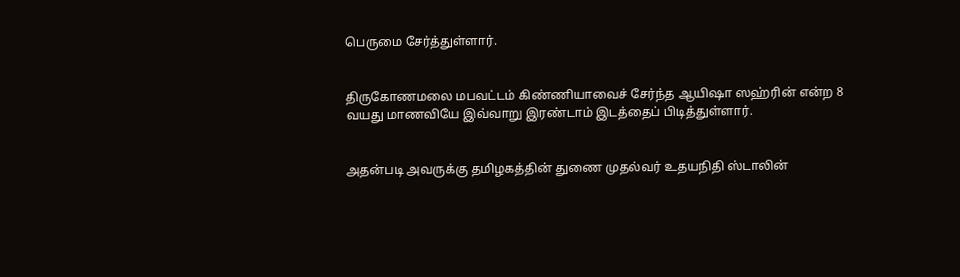பெருமை சேர்த்துள்ளார்.


திருகோணமலை மபவட்டம் கிண்ணியாவைச் சேர்ந்த ஆயிஷா ஸஹ்ரின் என்ற 8 வயது மாணவியே இவ்வாறு இரண்டாம் இடத்தைப் பிடித்துள்ளார்.


அதன்படி அவருக்கு தமிழகத்தின் துணை முதல்வர் உதயநிதி ஸ்டாலின்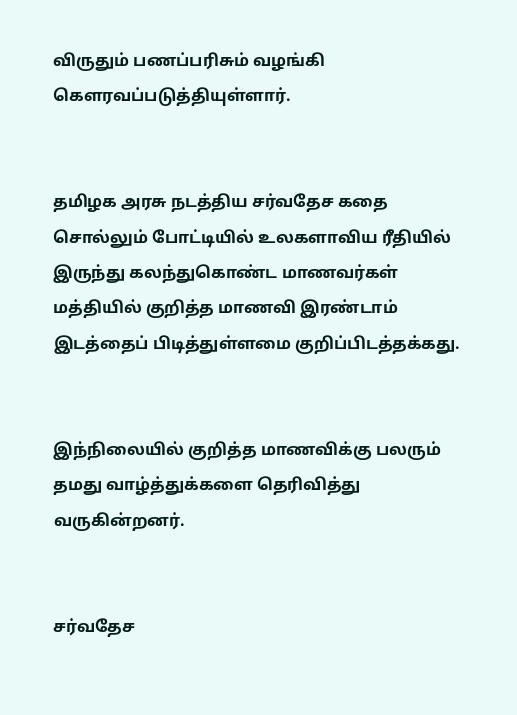விருதும் பணப்பரிசும் வழங்கி கௌரவப்படுத்தியுள்ளார்.


தமிழக அரசு நடத்திய சர்வதேச கதை சொல்லும் போட்டியில் உலகளாவிய ரீதியில் இருந்து கலந்துகொண்ட மாணவர்கள் மத்தியில் குறித்த மாணவி இரண்டாம் இடத்தைப் பிடித்துள்ளமை குறிப்பிடத்தக்கது.


இந்நிலையில் குறித்த மாணவிக்கு பலரும் தமது வாழ்த்துக்களை தெரிவித்து வருகின்றனர்.


சர்வதேச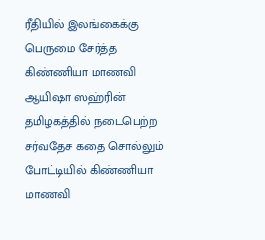ரீதியில் இலங்கைக்கு பெருமை சேர்த்த கிண்ணியா மாணவி ஆயிஷா ஸஹ்ரின்  தமிழகத்தில் நடைபெற்ற சர்வதேச கதை சொல்லும் போட்டியில் கிண்ணியா மாணவி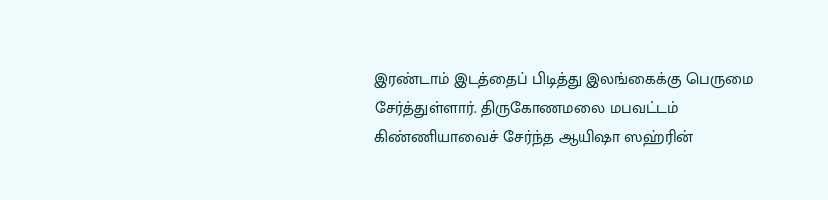இரண்டாம் இடத்தைப் பிடித்து இலங்கைக்கு பெருமை சேர்த்துள்ளார். திருகோணமலை மபவட்டம் கிண்ணியாவைச் சேர்ந்த ஆயிஷா ஸஹ்ரின்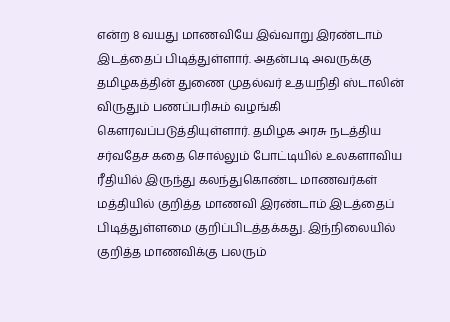என்ற 8 வயது மாணவியே இவ்வாறு இரண்டாம் இடத்தைப் பிடித்துள்ளார். அதன்படி அவருக்கு தமிழகத்தின் துணை முதல்வர் உதயநிதி ஸ்டாலின் விருதும் பணப்பரிசும் வழங்கி கௌரவப்படுத்தியுள்ளார். தமிழக அரசு நடத்திய சர்வதேச கதை சொல்லும் போட்டியில் உலகளாவிய ரீதியில் இருந்து கலந்துகொண்ட மாணவர்கள் மத்தியில் குறித்த மாணவி இரண்டாம் இடத்தைப் பிடித்துள்ளமை குறிப்பிடத்தக்கது. இந்நிலையில் குறித்த மாணவிக்கு பலரும்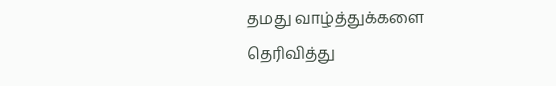தமது வாழ்த்துக்களை தெரிவித்து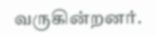வருகின்றனர்.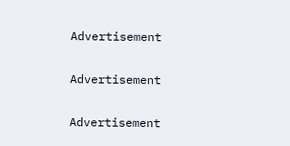Advertisement

Advertisement

Advertisement